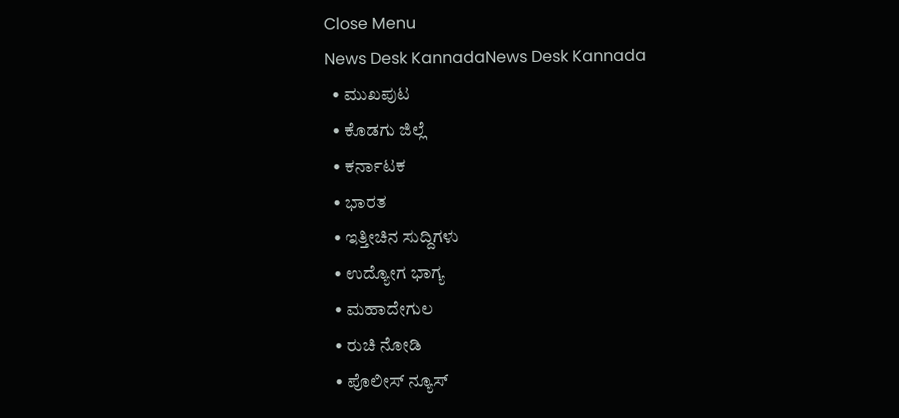Close Menu
News Desk KannadaNews Desk Kannada
  • ಮುಖಪುಟ
  • ಕೊಡಗು ಜಿಲ್ಲೆ
  • ಕರ್ನಾಟಕ
  • ಭಾರತ
  • ಇತ್ತೀಚಿನ ಸುದ್ದಿಗಳು
  • ಉದ್ಯೋಗ ಭಾಗ್ಯ
  • ಮಹಾದೇಗುಲ
  • ರುಚಿ ನೋಡಿ
  • ಪೊಲೀಸ್ ನ್ಯೂಸ್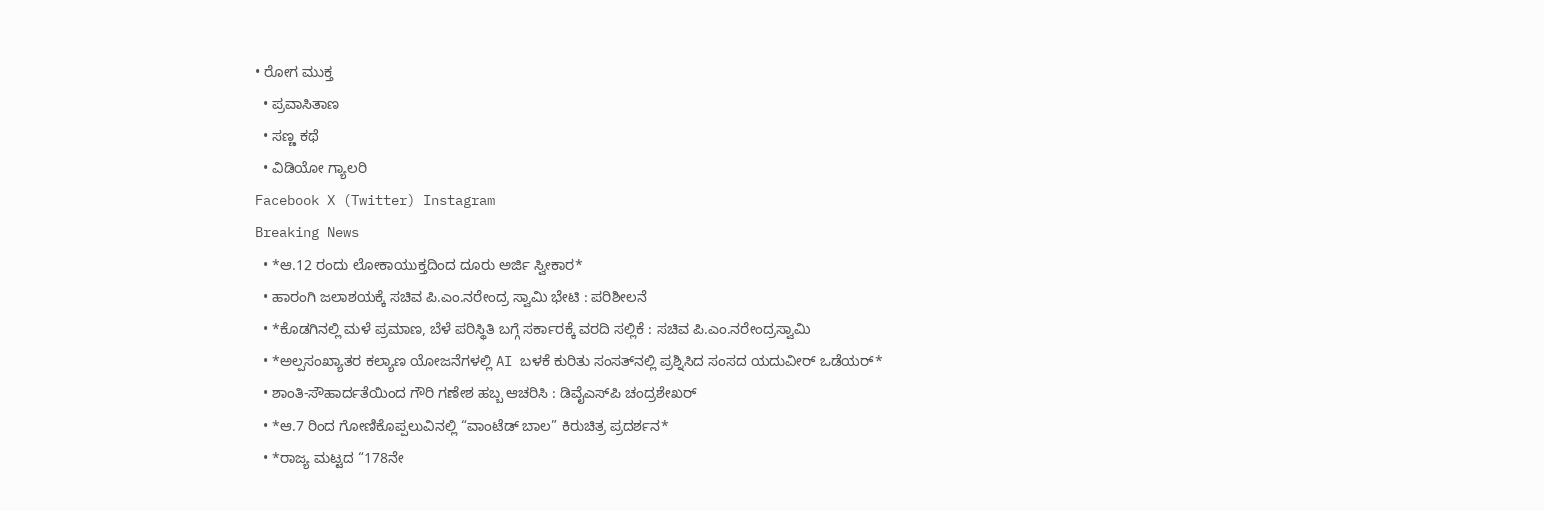• ರೋಗ ಮುಕ್ತ
  • ಪ್ರವಾಸಿತಾಣ
  • ಸಣ್ಣ ಕಥೆ
  • ವಿಡಿಯೋ ಗ್ಯಾಲರಿ
Facebook X (Twitter) Instagram
Breaking News
  • *ಆ.12 ರಂದು ಲೋಕಾಯುಕ್ತದಿಂದ ದೂರು ಅರ್ಜಿ ಸ್ವೀಕಾರ*
  • ಹಾರಂಗಿ ಜಲಾಶಯಕ್ಕೆ ಸಚಿವ ಪಿ.ಎಂ.ನರೇಂದ್ರ ಸ್ವಾಮಿ ಭೇಟಿ : ಪರಿಶೀಲನೆ
  • *ಕೊಡಗಿನಲ್ಲಿ ಮಳೆ ಪ್ರಮಾಣ, ಬೆಳೆ ಪರಿಸ್ಥಿತಿ ಬಗ್ಗೆ ಸರ್ಕಾರಕ್ಕೆ ವರದಿ ಸಲ್ಲಿಕೆ : ಸಚಿವ ಪಿ.ಎಂ.ನರೇಂದ್ರಸ್ವಾಮಿ
  • *ಅಲ್ಪಸಂಖ್ಯಾತರ ಕಲ್ಯಾಣ ಯೋಜನೆಗಳಲ್ಲಿ AI ಬಳಕೆ ಕುರಿತು ಸಂಸತ್‌ನಲ್ಲಿ ಪ್ರಶ್ನಿಸಿದ ಸಂಸದ ಯದುವೀರ್ ಒಡೆಯರ್*
  • ಶಾಂತಿ-ಸೌಹಾರ್ದತೆಯಿಂದ ಗೌರಿ ಗಣೇಶ ಹಬ್ಬ ಆಚರಿಸಿ : ಡಿವೈಎಸ್‍ಪಿ ಚಂದ್ರಶೇಖರ್
  • *ಆ.7 ರಿಂದ ಗೋಣಿಕೊಪ್ಪಲುವಿನಲ್ಲಿ “ವಾಂಟೆಡ್ ಬಾಲ” ಕಿರುಚಿತ್ರ ಪ್ರದರ್ಶನ*
  • *ರಾಜ್ಯ ಮಟ್ಟದ “178ನೇ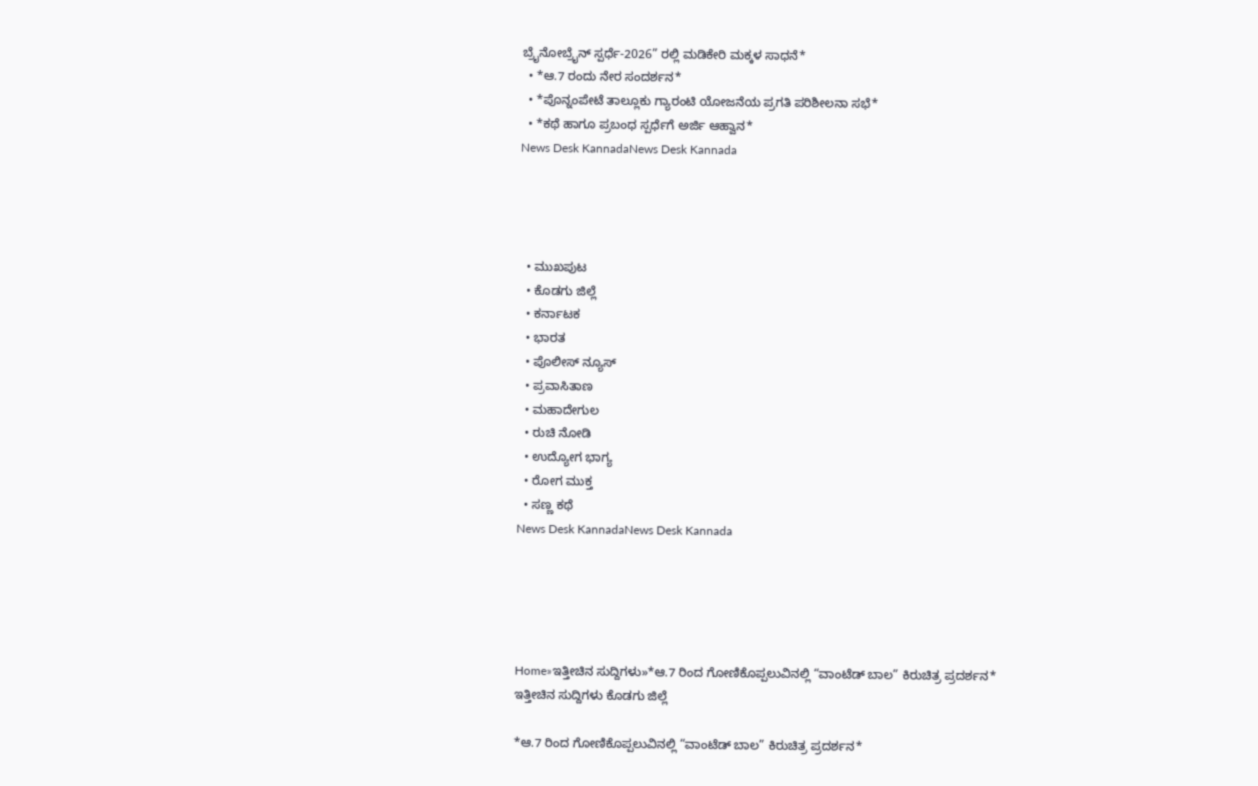ಬ್ರೈನೋಬ್ರೈನ್ ಸ್ಪರ್ಧೆ-2026” ರಲ್ಲಿ ಮಡಿಕೇರಿ ಮಕ್ಕಳ ಸಾಧನೆ*
  • *ಆ.7 ರಂದು ನೇರ ಸಂದರ್ಶನ*
  • *ಪೊನ್ನಂಪೇಟೆ ತಾಲ್ಲೂಕು ಗ್ಯಾರಂಟಿ ಯೋಜನೆಯ ಪ್ರಗತಿ ಪರಿಶೀಲನಾ ಸಭೆ*
  • *ಕಥೆ ಹಾಗೂ ಪ್ರಬಂಧ ಸ್ಪರ್ಧೆಗೆ ಅರ್ಜಿ ಆಹ್ವಾನ*
News Desk KannadaNews Desk Kannada




  • ಮುಖಪುಟ
  • ಕೊಡಗು ಜಿಲ್ಲೆ
  • ಕರ್ನಾಟಕ
  • ಭಾರತ
  • ಪೊಲೀಸ್ ನ್ಯೂಸ್
  • ಪ್ರವಾಸಿತಾಣ
  • ಮಹಾದೇಗುಲ
  • ರುಚಿ ನೋಡಿ
  • ಉದ್ಯೋಗ ಭಾಗ್ಯ
  • ರೋಗ ಮುಕ್ತ
  • ಸಣ್ಣ ಕಥೆ
News Desk KannadaNews Desk Kannada





Home»ಇತ್ತೀಚಿನ ಸುದ್ದಿಗಳು»*ಆ.7 ರಿಂದ ಗೋಣಿಕೊಪ್ಪಲುವಿನಲ್ಲಿ “ವಾಂಟೆಡ್ ಬಾಲ” ಕಿರುಚಿತ್ರ ಪ್ರದರ್ಶನ*
ಇತ್ತೀಚಿನ ಸುದ್ದಿಗಳು ಕೊಡಗು ಜಿಲ್ಲೆ

*ಆ.7 ರಿಂದ ಗೋಣಿಕೊಪ್ಪಲುವಿನಲ್ಲಿ “ವಾಂಟೆಡ್ ಬಾಲ” ಕಿರುಚಿತ್ರ ಪ್ರದರ್ಶನ*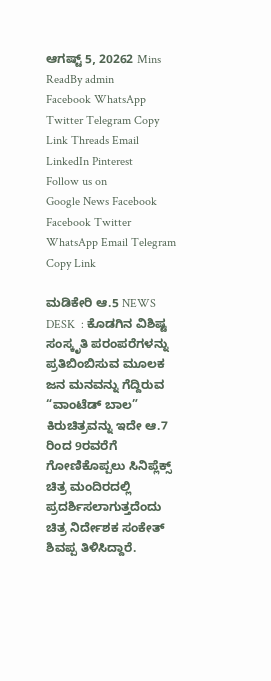ಆಗಷ್ಟ್ 5, 20262 Mins ReadBy admin
Facebook WhatsApp Twitter Telegram Copy Link Threads Email LinkedIn Pinterest
Follow us on
Google News Facebook
Facebook Twitter WhatsApp Email Telegram Copy Link

ಮಡಿಕೇರಿ ಆ.5 NEWS DESK  : ಕೊಡಗಿನ ವಿಶಿಷ್ಟ ಸಂಸ್ಕೃತಿ ಪರಂಪರೆಗಳನ್ನು ಪ್ರತಿಬಿಂಬಿಸುವ ಮೂಲಕ ಜನ ಮನವನ್ನು ಗೆದ್ದಿರುವ “ವಾಂಟೆಡ್ ಬಾಲ” ಕಿರುಚಿತ್ರವನ್ನು ಇದೇ ಆ.7 ರಿಂದ 9ರವರೆಗೆ ಗೋಣಿಕೊಪ್ಪಲು ಸಿನಿಪ್ಲೆಕ್ಸ್ ಚಿತ್ರ ಮಂದಿರದಲ್ಲಿ ಪ್ರದರ್ಶಿಸಲಾಗುತ್ತದೆಂದು ಚಿತ್ರ ನಿರ್ದೇಶಕ ಸಂಕೇತ್ ಶಿವಪ್ಪ ತಿಳಿಸಿದ್ದಾರೆ.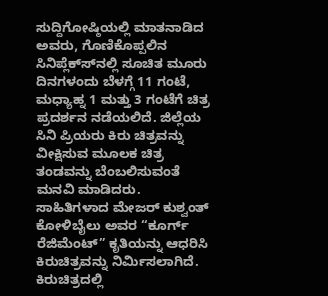ಸುದ್ದಿಗೋಷ್ಠಿಯಲ್ಲಿ ಮಾತನಾಡಿದ ಅವರು, ಗೊಣಿಕೊಪ್ಪಲಿನ ಸಿನಿಪ್ಲೆಕ್ಸ್‍ನಲ್ಲಿ ಸೂಚಿತ ಮೂರು ದಿನಗಳಂದು ಬೆಳಗ್ಗೆ 11 ಗಂಟೆ, ಮಧ್ಯಾಹ್ನ 1 ಮತ್ತು 3 ಗಂಟೆಗೆ ಚಿತ್ರ ಪ್ರದರ್ಶನ ನಡೆಯಲಿದೆ. ಜಿಲ್ಲೆಯ ಸಿನಿ ಪ್ರಿಯರು ಕಿರು ಚಿತ್ರವನ್ನು ವೀಕ್ಷಿಸುವ ಮೂಲಕ ಚಿತ್ರ ತಂಡವನ್ನು ಬೆಂಬಲಿಸುವಂತೆ ಮನವಿ ಮಾಡಿದರು. ಸಾಹಿತಿಗಳಾದ ಮೇಜರ್ ಕುಶ್ವಂತ್ ಕೋಳಿಬೈಲು ಅವರ “ಕೂರ್ಗ್ ರೆಜಿಮೆಂಟ್” ಕೃತಿಯನ್ನು ಆಧರಿಸಿ ಕಿರುಚಿತ್ರವನ್ನು ನಿರ್ಮಿಸಲಾಗಿದೆ. ಕಿರುಚಿತ್ರದಲ್ಲಿ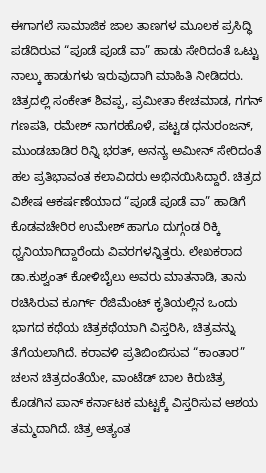ಈಗಾಗಲೆ ಸಾಮಾಜಿಕ ಜಾಲ ತಾಣಗಳ ಮೂಲಕ ಪ್ರಸಿದ್ಧಿ ಪಡೆದಿರುವ “ಪೂಡೆ ಪೂಡೆ ವಾ” ಹಾಡು ಸೇರಿದಂತೆ ಒಟ್ಟು ನಾಲ್ಕು ಹಾಡುಗಳು ಇರುವುದಾಗಿ ಮಾಹಿತಿ ನೀಡಿದರು. ಚಿತ್ರದಲ್ಲಿ ಸಂಕೇತ್ ಶಿವಪ್ಪ, ಪ್ರಮೀತಾ ಕೇಚಮಾಡ, ಗಗನ್ ಗಣಪತಿ, ರಮೇಶ್ ನಾಗರಹೊಳೆ, ಪಟ್ಟಡ ಧನುರಂಜನ್, ಮುಂಡಚಾಡಿರ ರಿನ್ನಿ ಭರತ್, ಅನನ್ಯ ಅಮೀನ್ ಸೇರಿದಂತೆ ಹಲ ಪ್ರತಿಭಾವಂತ ಕಲಾವಿದರು ಅಭಿನಯಿಸಿದ್ದಾರೆ. ಚಿತ್ರದ ವಿಶೇಷ ಆಕರ್ಷಣೆಯಾದ “ಪೂಡೆ ಪೂಡೆ ವಾ” ಹಾಡಿಗೆ ಕೊಡವಚೇರಿರ ಉಮೇಶ್ ಹಾಗೂ ದುಗ್ಗಂಡ ರಿಕ್ಕಿ ಧ್ವನಿಯಾಗಿದ್ದಾರೆಂದು ವಿವರಗಳನ್ನಿತ್ತರು. ಲೇಖಕರಾದ ಡಾ.ಕುಶ್ವಂತ್ ಕೋಳಿಬೈಲು ಅವರು ಮಾತನಾಡಿ, ತಾನು ರಚಿಸಿರುವ ಕೂರ್ಗ್ ರೆಜಿಮೆಂಟ್ ಕೃತಿಯಲ್ಲಿನ ಒಂದು ಭಾಗದ ಕಥೆಯ ಚಿತ್ರಕಥೆಯಾಗಿ ವಿಸ್ತರಿಸಿ, ಚಿತ್ರವನ್ನು ತೆಗೆಯಲಾಗಿದೆ. ಕರಾವಳಿ ಪ್ರತಿಬಿಂಬಿಸುವ “ಕಾಂತಾರ” ಚಲನ ಚಿತ್ರದಂತೆಯೇ, ವಾಂಟೆಡ್ ಬಾಲ ಕಿರುಚಿತ್ರ ಕೊಡಗಿನ ಪಾನ್ ಕರ್ನಾಟಕ ಮಟ್ಟಕ್ಕೆ ವಿಸ್ತರಿಸುವ ಆಶಯ ತಮ್ಮದಾಗಿದೆ. ಚಿತ್ರ ಅತ್ಯಂತ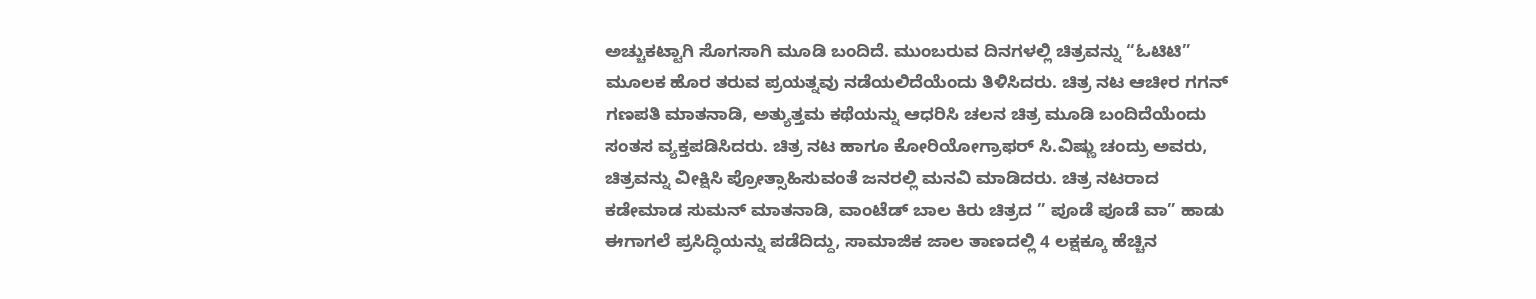ಅಚ್ಚುಕಟ್ಟಾಗಿ ಸೊಗಸಾಗಿ ಮೂಡಿ ಬಂದಿದೆ. ಮುಂಬರುವ ದಿನಗಳಲ್ಲಿ ಚಿತ್ರವನ್ನು “ಓಟಿಟಿ” ಮೂಲಕ ಹೊರ ತರುವ ಪ್ರಯತ್ನವು ನಡೆಯಲಿದೆಯೆಂದು ತಿಳಿಸಿದರು. ಚಿತ್ರ ನಟ ಆಚೀರ ಗಗನ್ ಗಣಪತಿ ಮಾತನಾಡಿ, ಅತ್ಯುತ್ತಮ ಕಥೆಯನ್ನು ಆಧರಿಸಿ ಚಲನ ಚಿತ್ರ ಮೂಡಿ ಬಂದಿದೆಯೆಂದು ಸಂತಸ ವ್ಯಕ್ತಪಡಿಸಿದರು. ಚಿತ್ರ ನಟ ಹಾಗೂ ಕೋರಿಯೋಗ್ರಾಫರ್ ಸಿ.ವಿಷ್ಣು ಚಂದ್ರು ಅವರು, ಚಿತ್ರವನ್ನು ವೀಕ್ಷಿಸಿ ಪ್ರೋತ್ಸಾಹಿಸುವಂತೆ ಜನರಲ್ಲಿ ಮನವಿ ಮಾಡಿದರು. ಚಿತ್ರ ನಟರಾದ ಕಡೇಮಾಡ ಸುಮನ್ ಮಾತನಾಡಿ, ವಾಂಟೆಡ್ ಬಾಲ ಕಿರು ಚಿತ್ರದ ” ಪೂಡೆ ಪೂಡೆ ವಾ” ಹಾಡು ಈಗಾಗಲೆ ಪ್ರಸಿದ್ಧಿಯನ್ನು ಪಡೆದಿದ್ದು, ಸಾಮಾಜಿಕ ಜಾಲ ತಾಣದಲ್ಲಿ 4 ಲಕ್ಷಕ್ಕೂ ಹೆಚ್ಚಿನ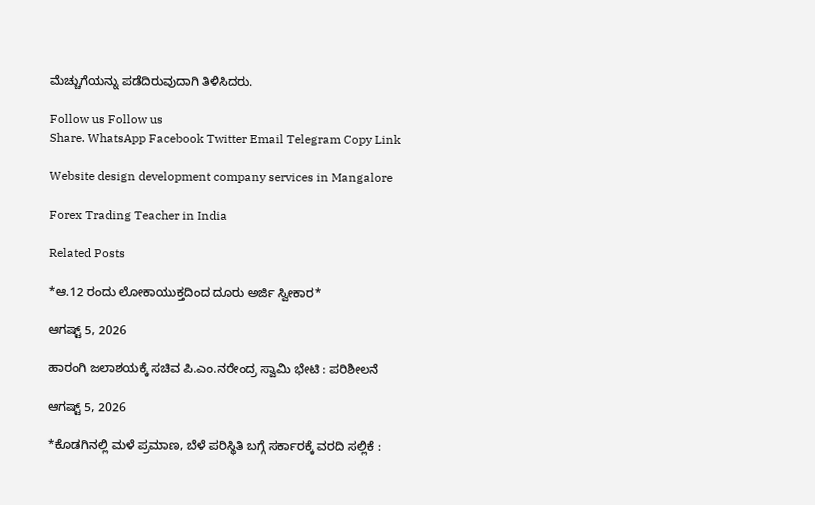ಮೆಚ್ಚುಗೆಯನ್ನು ಪಡೆದಿರುವುದಾಗಿ ತಿಳಿಸಿದರು.

Follow us Follow us
Share. WhatsApp Facebook Twitter Email Telegram Copy Link

Website design development company services in Mangalore

Forex Trading Teacher in India

Related Posts

*ಆ.12 ರಂದು ಲೋಕಾಯುಕ್ತದಿಂದ ದೂರು ಅರ್ಜಿ ಸ್ವೀಕಾರ*

ಆಗಷ್ಟ್ 5, 2026

ಹಾರಂಗಿ ಜಲಾಶಯಕ್ಕೆ ಸಚಿವ ಪಿ.ಎಂ.ನರೇಂದ್ರ ಸ್ವಾಮಿ ಭೇಟಿ : ಪರಿಶೀಲನೆ

ಆಗಷ್ಟ್ 5, 2026

*ಕೊಡಗಿನಲ್ಲಿ ಮಳೆ ಪ್ರಮಾಣ, ಬೆಳೆ ಪರಿಸ್ಥಿತಿ ಬಗ್ಗೆ ಸರ್ಕಾರಕ್ಕೆ ವರದಿ ಸಲ್ಲಿಕೆ :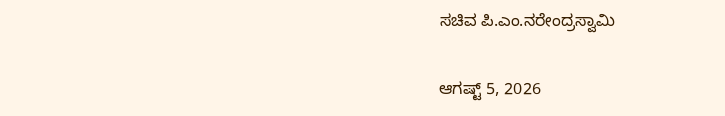ಸಚಿವ ಪಿ.ಎಂ.ನರೇಂದ್ರಸ್ವಾಮಿ

ಆಗಷ್ಟ್ 5, 2026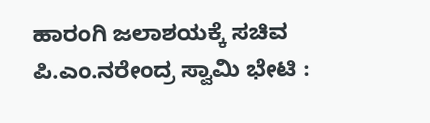ಹಾರಂಗಿ ಜಲಾಶಯಕ್ಕೆ ಸಚಿವ ಪಿ.ಎಂ.ನರೇಂದ್ರ ಸ್ವಾಮಿ ಭೇಟಿ :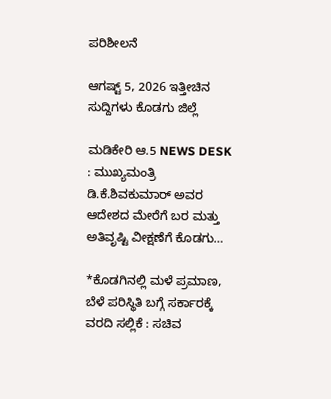ಪರಿಶೀಲನೆ

ಆಗಷ್ಟ್ 5, 2026 ಇತ್ತೀಚಿನ ಸುದ್ದಿಗಳು ಕೊಡಗು ಜಿಲ್ಲೆ

ಮಡಿಕೇರಿ ಆ.5 NEWS DESK : ಮುಖ್ಯಮಂತ್ರಿ ಡಿ.ಕೆ.ಶಿವಕುಮಾರ್ ಅವರ ಆದೇಶದ ಮೇರೆಗೆ ಬರ ಮತ್ತು ಅತಿವೃಷ್ಟಿ ವೀಕ್ಷಣೆಗೆ ಕೊಡಗು…

*ಕೊಡಗಿನಲ್ಲಿ ಮಳೆ ಪ್ರಮಾಣ, ಬೆಳೆ ಪರಿಸ್ಥಿತಿ ಬಗ್ಗೆ ಸರ್ಕಾರಕ್ಕೆ ವರದಿ ಸಲ್ಲಿಕೆ : ಸಚಿವ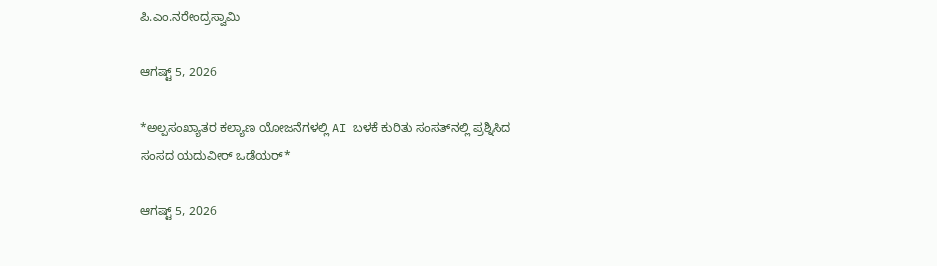ಪಿ.ಎಂ.ನರೇಂದ್ರಸ್ವಾಮಿ

ಆಗಷ್ಟ್ 5, 2026

*ಅಲ್ಪಸಂಖ್ಯಾತರ ಕಲ್ಯಾಣ ಯೋಜನೆಗಳಲ್ಲಿ AI ಬಳಕೆ ಕುರಿತು ಸಂಸತ್‌ನಲ್ಲಿ ಪ್ರಶ್ನಿಸಿದ ಸಂಸದ ಯದುವೀರ್ ಒಡೆಯರ್*

ಆಗಷ್ಟ್ 5, 2026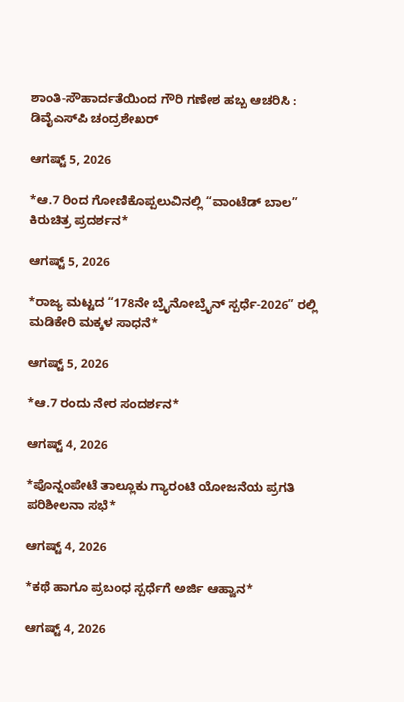ಶಾಂತಿ-ಸೌಹಾರ್ದತೆಯಿಂದ ಗೌರಿ ಗಣೇಶ ಹಬ್ಬ ಆಚರಿಸಿ : ಡಿವೈಎಸ್‍ಪಿ ಚಂದ್ರಶೇಖರ್

ಆಗಷ್ಟ್ 5, 2026

*ಆ.7 ರಿಂದ ಗೋಣಿಕೊಪ್ಪಲುವಿನಲ್ಲಿ “ವಾಂಟೆಡ್ ಬಾಲ” ಕಿರುಚಿತ್ರ ಪ್ರದರ್ಶನ*

ಆಗಷ್ಟ್ 5, 2026

*ರಾಜ್ಯ ಮಟ್ಟದ “178ನೇ ಬ್ರೈನೋಬ್ರೈನ್ ಸ್ಪರ್ಧೆ-2026” ರಲ್ಲಿ ಮಡಿಕೇರಿ ಮಕ್ಕಳ ಸಾಧನೆ*

ಆಗಷ್ಟ್ 5, 2026

*ಆ.7 ರಂದು ನೇರ ಸಂದರ್ಶನ*

ಆಗಷ್ಟ್ 4, 2026

*ಪೊನ್ನಂಪೇಟೆ ತಾಲ್ಲೂಕು ಗ್ಯಾರಂಟಿ ಯೋಜನೆಯ ಪ್ರಗತಿ ಪರಿಶೀಲನಾ ಸಭೆ*

ಆಗಷ್ಟ್ 4, 2026

*ಕಥೆ ಹಾಗೂ ಪ್ರಬಂಧ ಸ್ಪರ್ಧೆಗೆ ಅರ್ಜಿ ಆಹ್ವಾನ*

ಆಗಷ್ಟ್ 4, 2026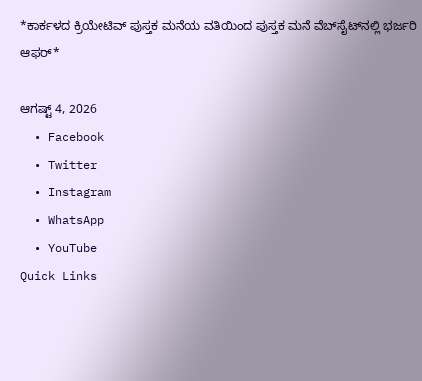*ಕಾರ್ಕಳದ ಕ್ರಿಯೇಟಿವ್ ಪುಸ್ತಕ ಮನೆಯ ವತಿಯಿಂದ ಪುಸ್ತಕ ಮನೆ ವೆಬ್‍ಸೈಟ್‍ನಲ್ಲಿ ಭರ್ಜರಿ ಆಫರ್*

ಆಗಷ್ಟ್ 4, 2026
  • Facebook
  • Twitter
  • Instagram
  • WhatsApp
  • YouTube
Quick Links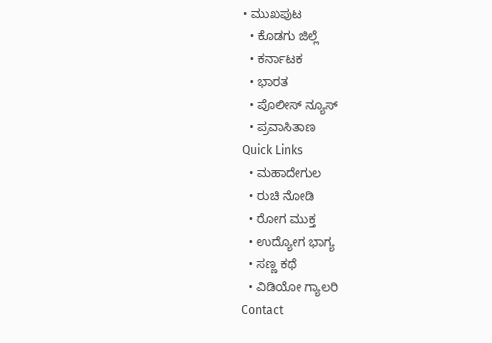• ಮುಖಪುಟ
  • ಕೊಡಗು ಜಿಲ್ಲೆ
  • ಕರ್ನಾಟಕ
  • ಭಾರತ
  • ಪೊಲೀಸ್ ನ್ಯೂಸ್
  • ಪ್ರವಾಸಿತಾಣ
Quick Links
  • ಮಹಾದೇಗುಲ
  • ರುಚಿ ನೋಡಿ
  • ರೋಗ ಮುಕ್ತ
  • ಉದ್ಯೋಗ ಭಾಗ್ಯ
  • ಸಣ್ಣ ಕಥೆ
  • ವಿಡಿಯೋ ಗ್ಯಾಲರಿ
Contact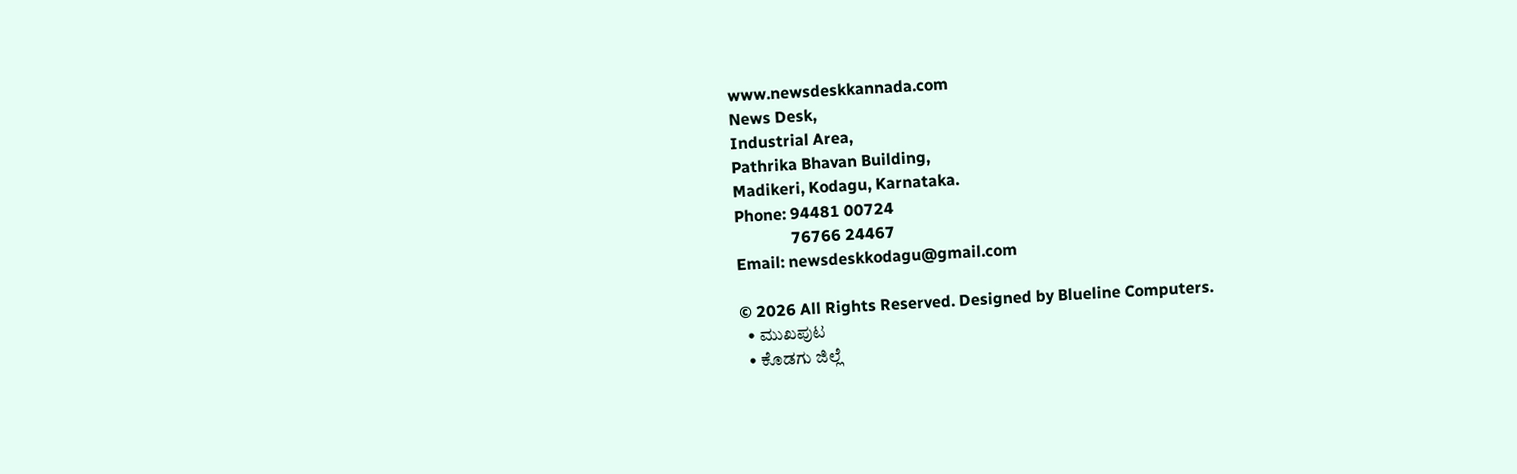www.newsdeskkannada.com
News Desk,
Industrial Area,
Pathrika Bhavan Building,
Madikeri, Kodagu, Karnataka.
Phone: 94481 00724
              76766 24467
Email: newsdeskkodagu@gmail.com

© 2026 All Rights Reserved. Designed by Blueline Computers.
  • ಮುಖಪುಟ
  • ಕೊಡಗು ಜಿಲ್ಲೆ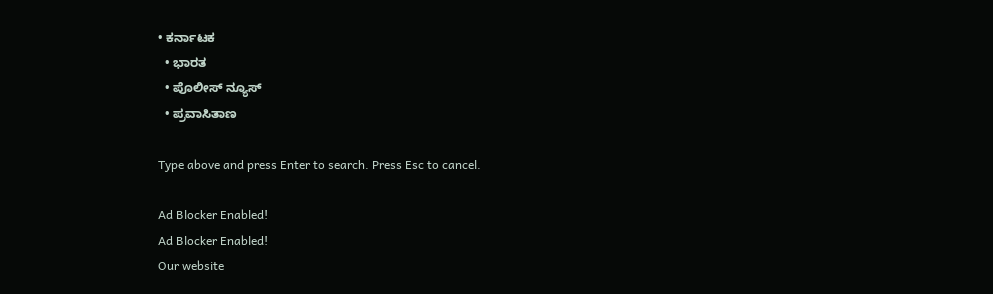• ಕರ್ನಾಟಕ
  • ಭಾರತ
  • ಪೊಲೀಸ್ ನ್ಯೂಸ್
  • ಪ್ರವಾಸಿತಾಣ

Type above and press Enter to search. Press Esc to cancel.

Ad Blocker Enabled!
Ad Blocker Enabled!
Our website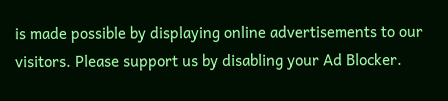is made possible by displaying online advertisements to our visitors. Please support us by disabling your Ad Blocker.